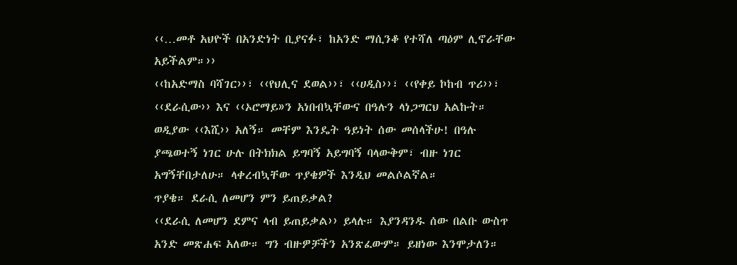‹‹…መቶ አህዮች በአንድነት ቢያናፉ፣ ከአንድ ማሲንቆ የተሻለ ጣዕም ሊኖራቸው አይችልም።››
‹‹ከአድማስ ባሻገር››፣ ‹‹የህሊና ደወል››፣ ‹‹ሀዲስ››፣ ‹‹የቀይ ኮከብ ጥሪ››፣ ‹‹ደራሲው›› እና ‹‹ኦሮማይ»ን አነበብኳቸውና በዓሉን ላነጋግርህ አልኩት። ወዲያው ‹‹እሺ›› አለኝ። መቸም እንዴት ዓይነት ሰው መሰላችሁ! በዓሉ ያጫወተኝ ነገር ሁሉ በትክክል ይግባኝ አይግባኝ ባላውቅም፣ ብዙ ነገር አግኝቸበታለሁ። ላቀረብኳቸው ጥያቄዎች እንዲህ መልሶልኛል።
ጥያቄ። ደራሲ ለመሆን ምን ይጠይቃል?
‹‹ደራሲ ለመሆን ደምና ላብ ይጠይቃል›› ይላሉ። እያንዳንዱ ሰው በልቡ ውስጥ አንድ መጽሐፍ አለው። ግን ብዙዎቻችን አንጽፈውም። ይዘነው እንሞታለን።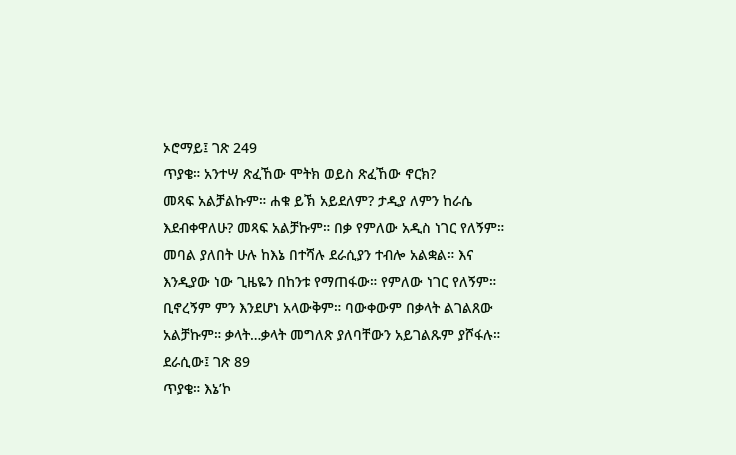ኦሮማይ፤ ገጽ 249
ጥያቄ። አንተሣ ጽፈኸው ሞትክ ወይስ ጽፈኸው ኖርክ?
መጻፍ አልቻልኩም። ሐቁ ይኽ አይደለም? ታዲያ ለምን ከራሴ እደብቀዋለሁ? መጻፍ አልቻኩም። በቃ የምለው አዲስ ነገር የለኝም። መባል ያለበት ሁሉ ከእኔ በተሻሉ ደራሲያን ተብሎ አልቋል። እና እንዲያው ነው ጊዜዬን በከንቱ የማጠፋው። የምለው ነገር የለኝም። ቢኖረኝም ምን እንደሆነ አላውቅም። ባውቀውም በቃላት ልገልጸው አልቻኩም። ቃላት…ቃላት መግለጽ ያለባቸውን አይገልጹም ያሾፋሉ።
ደራሲው፤ ገጽ 89
ጥያቄ። እኔ’ኮ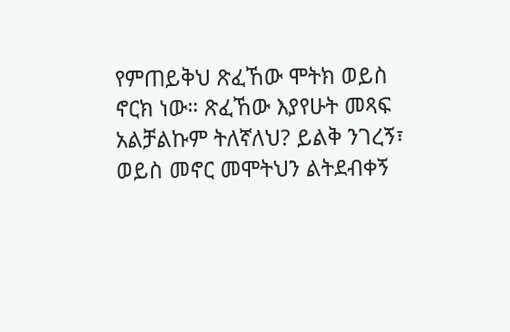የምጠይቅህ ጽፈኸው ሞትክ ወይስ ኖርክ ነው። ጽፈኸው እያየሁት መጻፍ አልቻልኩም ትለኛለህ? ይልቅ ንገረኝ፣ ወይስ መኖር መሞትህን ልትደብቀኝ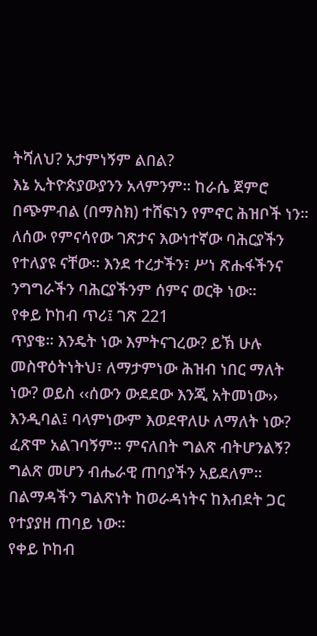ትሻለህ? አታምነኝም ልበል?
እኔ ኢትዮጵያውያንን አላምንም። ከራሴ ጀምሮ በጭምብል (በማስክ) ተሸፍነን የምኖር ሕዝቦች ነን። ለሰው የምናሳየው ገጽታና እውነተኛው ባሕርያችን የተለያዩ ናቸው። እንደ ተረታችን፣ ሥነ ጽሑፋችንና ንግግራችን ባሕርያችንም ሰምና ወርቅ ነው።
የቀይ ኮከብ ጥሪ፤ ገጽ 221
ጥያቄ። እንዴት ነው እምትናገረው? ይኽ ሁሉ መስዋዕትነትህ፣ ለማታምነው ሕዝብ ነበር ማለት ነው? ወይስ ‹‹ሰውን ውደደው እንጂ አትመነው›› እንዲባል፤ ባላምነውም እወደዋለሁ ለማለት ነው? ፈጽሞ አልገባኝም። ምናለበት ግልጽ ብትሆንልኝ?
ግልጽ መሆን ብሔራዊ ጠባያችን አይደለም። በልማዳችን ግልጽነት ከወራዳነትና ከእብደት ጋር የተያያዘ ጠባይ ነው።
የቀይ ኮከብ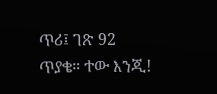ጥሪ፤ ገጽ 92
ጥያቄ። ተው እንጂ!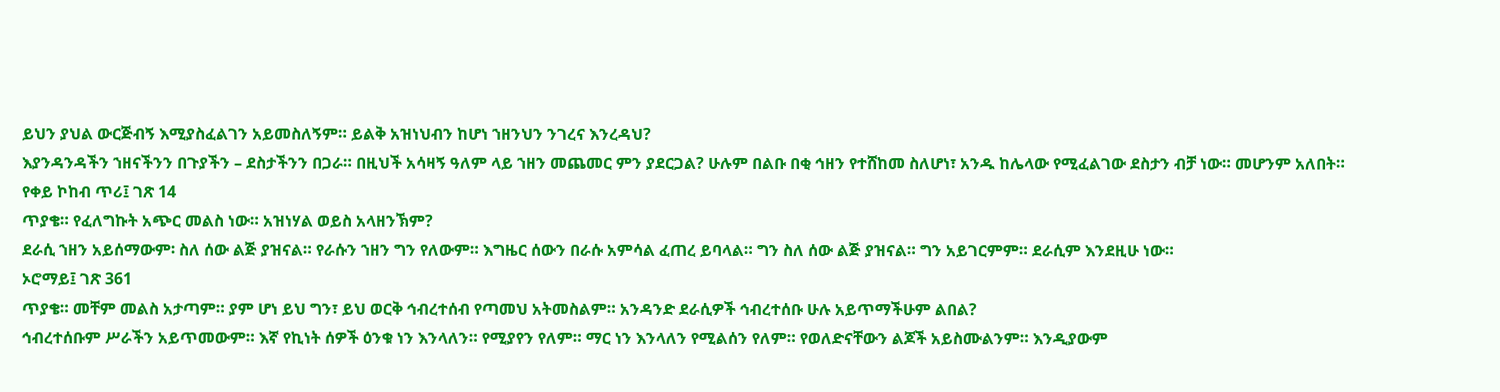ይህን ያህል ውርጅብኝ እሚያስፈልገን አይመስለኝም። ይልቅ አዝነህብን ከሆነ ኀዘንህን ንገረና እንረዳህ?
እያንዳንዳችን ኀዘናችንን በጉያችን – ደስታችንን በጋራ። በዚህች አሳዛኝ ዓለም ላይ ኀዘን መጨመር ምን ያደርጋል? ሁሉም በልቡ በቂ ኅዘን የተሸከመ ስለሆነ፣ አንዱ ከሌላው የሚፈልገው ደስታን ብቻ ነው። መሆንም አለበት።
የቀይ ኮከብ ጥሪ፤ ገጽ 14
ጥያቄ። የፈለግኩት አጭር መልስ ነው። አዝነሃል ወይስ አላዘንኽም?
ደራሲ ኀዘን አይሰማውም፡ ስለ ሰው ልጅ ያዝናል። የራሱን ኀዘን ግን የለውም። እግዜር ሰውን በራሱ አምሳል ፈጠረ ይባላል። ግን ስለ ሰው ልጅ ያዝናል። ግን አይገርምም። ደራሲም እንደዚሁ ነው።
ኦሮማይ፤ ገጽ 361
ጥያቄ። መቸም መልስ አታጣም። ያም ሆነ ይህ ግን፣ ይህ ወርቅ ኅብረተሰብ የጣመህ አትመስልም። አንዳንድ ደራሲዎች ኅብረተሰቡ ሁሉ አይጥማችሁም ልበል?
ኅብረተሰቡም ሥራችን አይጥመውም። እኛ የኪነት ሰዎች ዕንቁ ነን እንላለን። የሚያየን የለም። ማር ነን እንላለን የሚልሰን የለም። የወለድናቸውን ልጆች አይስሙልንም። እንዲያውም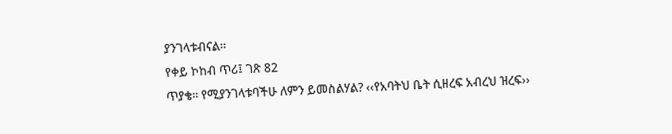ያንገላቱብናል።
የቀይ ኮከብ ጥሪ፤ ገጽ 82
ጥያቄ። የሚያንገላቱባችሁ ለምን ይመስልሃል? ‹‹የአባትህ ቤት ሲዘረፍ አብረህ ዝረፍ››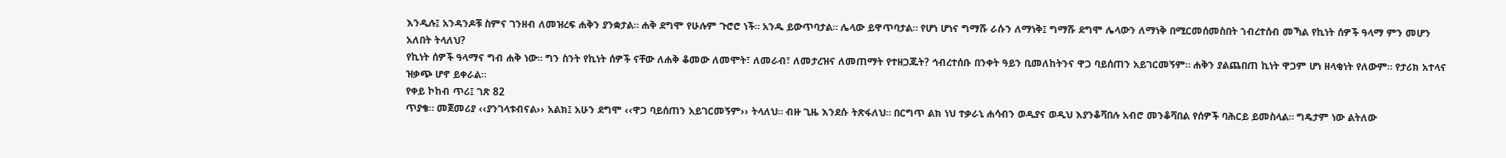እንዲሉ፤ አንዳንዶቹ ስምና ገንዘብ ለመዝረፍ ሐቅን ያንቋታል። ሐቅ ደግሞ የሁሉም ጉሮሮ ነች። አንዱ ይውጥባታል። ሌላው ይዋጥባታል። የሆነ ሆነና ግማሹ ራሱን ለማነቅ፤ ግማሹ ደግሞ ሌላውን ለማነቅ በሚርመሰመስበት ኀብረተሰብ መኻል የኪነት ሰዎች ዓላማ ምን መሆን አለበት ትላለህ?
የኪነት ሰዎች ዓላማና ግብ ሐቅ ነው። ግን ስንት የኪነት ሰዎች ናቸው ለሐቅ ቆመው ለመሞት፣ ለመራብ፣ ለመታረዝና ለመጠማት የተዘጋጁት? ኅብረተሰቡ በንቀት ዓይን ቢመለከትንና ዋጋ ባይሰጠን አይገርመኝም። ሐቅን ያልጨበጠ ኪነት ዋጋም ሆነ ዘላቂነት የለውም። የታሪክ አተላና ዝቃጭ ሆኖ ይቀራል።
የቀይ ኮከብ ጥሪ፤ ገጽ 82
ጥያቄ። መጀመሪያ ‹‹ያንገላቱብናል›› አልክ፤ አሁን ደግሞ ‹‹ዋጋ ባይሰጠን አይገርመኝም›› ትላለህ። ብዙ ጊዜ እንደሱ ትጽፋለህ። በርግጥ ልክ ነህ ተቃራኒ ሐሳብን ወዲያና ወዲህ እያንቆሻበሉ አብሮ መንቆሻበል የሰዎች ባሕርይ ይመስላል። ግዴታም ነው ልትለው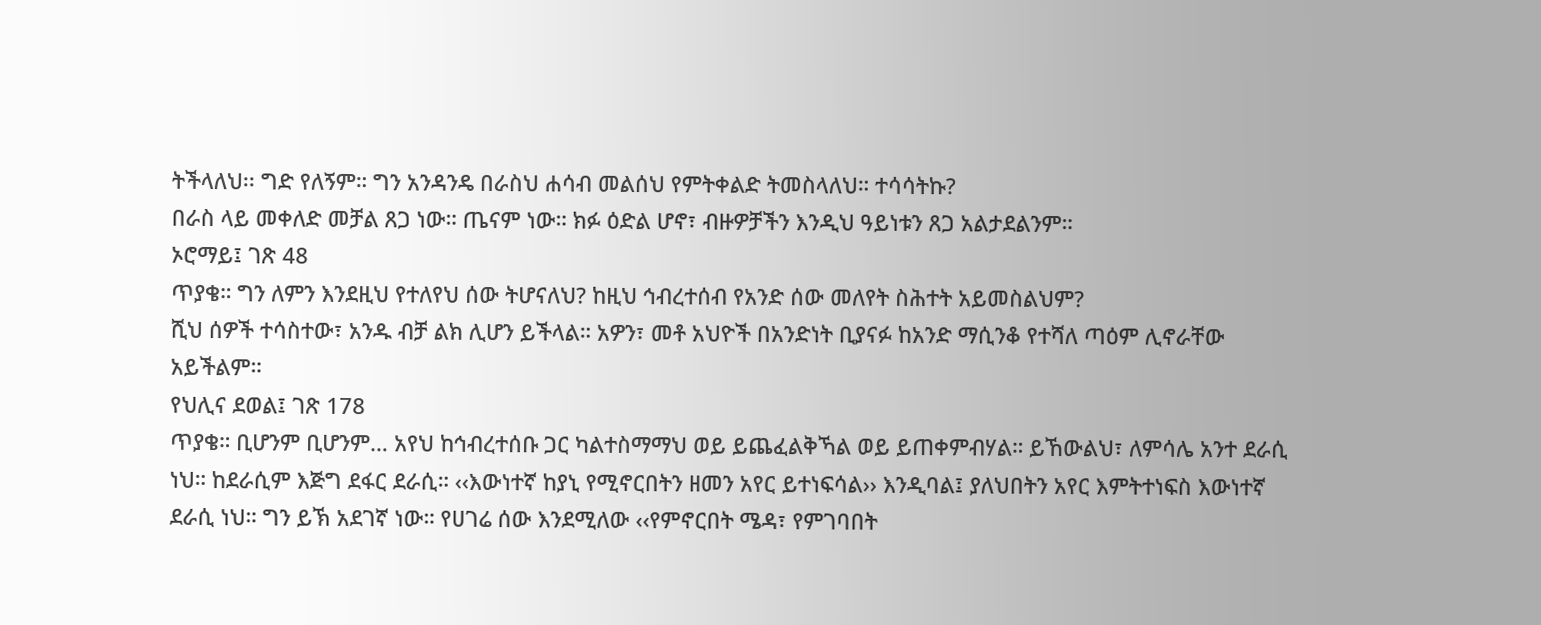ትችላለህ፡፡ ግድ የለኝም። ግን አንዳንዴ በራስህ ሐሳብ መልሰህ የምትቀልድ ትመስላለህ። ተሳሳትኩ?
በራስ ላይ መቀለድ መቻል ጸጋ ነው። ጤናም ነው። ክፉ ዕድል ሆኖ፣ ብዙዎቻችን እንዲህ ዓይነቱን ጸጋ አልታደልንም።
ኦሮማይ፤ ገጽ 48
ጥያቄ። ግን ለምን እንደዚህ የተለየህ ሰው ትሆናለህ? ከዚህ ኅብረተሰብ የአንድ ሰው መለየት ስሕተት አይመስልህም?
ሺህ ሰዎች ተሳስተው፣ አንዱ ብቻ ልክ ሊሆን ይችላል። አዎን፣ መቶ አህዮች በአንድነት ቢያናፉ ከአንድ ማሲንቆ የተሻለ ጣዕም ሊኖራቸው አይችልም።
የህሊና ደወል፤ ገጽ 178
ጥያቄ። ቢሆንም ቢሆንም… አየህ ከኅብረተሰቡ ጋር ካልተስማማህ ወይ ይጨፈልቅኻል ወይ ይጠቀምብሃል። ይኸውልህ፣ ለምሳሌ አንተ ደራሲ ነህ። ከደራሲም እጅግ ደፋር ደራሲ። ‹‹እውነተኛ ከያኒ የሚኖርበትን ዘመን አየር ይተነፍሳል›› እንዲባል፤ ያለህበትን አየር እምትተነፍስ እውነተኛ ደራሲ ነህ። ግን ይኽ አደገኛ ነው። የሀገሬ ሰው እንደሚለው ‹‹የምኖርበት ሜዳ፣ የምገባበት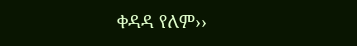ቀዳዳ የለም››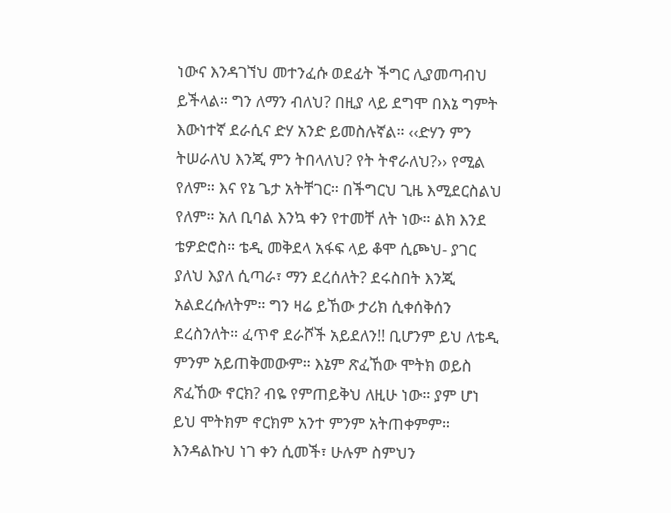ነውና እንዳገኘህ መተንፈሱ ወደፊት ችግር ሊያመጣብህ ይችላል። ግን ለማን ብለህ? በዚያ ላይ ደግሞ በእኔ ግምት እውነተኛ ደራሲና ድሃ አንድ ይመስሉኛል። ‹‹ድሃን ምን ትሠራለህ እንጂ ምን ትበላለህ? የት ትኖራለህ?›› የሚል የለም። እና የኔ ጌታ አትቸገር። በችግርህ ጊዜ እሚደርስልህ የለም። አለ ቢባል እንኳ ቀን የተመቸ ለት ነው። ልክ እንደ ቴዎድሮስ። ቴዲ መቅደላ አፋፍ ላይ ቆሞ ሲጮህ- ያገር ያለህ እያለ ሲጣራ፣ ማን ደረሰለት? ደሩስበት እንጂ አልደረሱለትም። ግን ዛሬ ይኸው ታሪክ ሲቀሰቅሰን ደረስንለት። ፈጥኖ ደራሾች አይደለን!! ቢሆንም ይህ ለቴዲ ምንም አይጠቅመውም። እኔም ጽፈኸው ሞትክ ወይስ ጽፈኸው ኖርክ? ብዬ የምጠይቅህ ለዚሁ ነው። ያም ሆነ ይህ ሞትክም ኖርክም አንተ ምንም አትጠቀምም። እንዳልኩህ ነገ ቀን ሲመች፣ ሁሉም ስምህን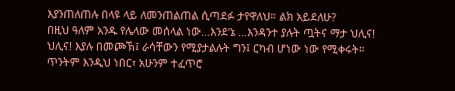እያንጠለጠሉ በላዩ ላይ ለመንጠልጠል ሲጣደፉ ታየዋለህ። ልክ አይደለሁ?
በዚህ ዓለም አንዱ የሌላው መሰላል ነው…እንደ’ኔ …እንዳንተ ያሉት ጧትና ማታ ህሊና! ህሊና! እያሉ በመጮኽ፤ ራሳቸውን የሚያታልሉት ግን፤ ርካብ ሆነው ነው የሚቀሩት። ጥንትም እንዲህ ነበር፣ አሁንም ተፈጥሮ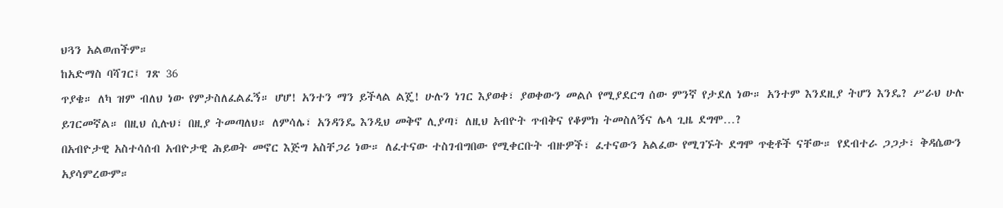ህጓን አልወጠችም።
ከአድማስ ባሻገር፤ ገጽ 36
ጥያቄ። ለካ ዝም ብለህ ነው የምታስለፈልፈኝ። ሆሆ! አንተን ማን ይችላል ልጄ! ሁሉን ነገር እያወቀ፣ ያወቀውን መልሶ የሚያደርግ ሰው ምንኛ የታደለ ነው። አንተም እንደዚያ ትሆን እንዴ? ሥራህ ሁሉ ይገርመኛል። በዚህ ሲሉህ፣ በዚያ ትመጣለህ። ለምሳሌ፣ አንዳንዴ እንዲህ መቅኖ ሊያጣ፣ ለዚህ አብዮት ጥብቅና የቆምክ ትመስለኝና ሌላ ጊዜ ደግሞ…?
በአብዮታዊ አስተሳሰብ አብዮታዊ ሕይወት መኖር እጅግ አስቸጋሪ ነው። ለፈተናው ተስገብግበው የሚቀርቡት ብዙዎች፣ ፈተናውን አልፈው የሚገኙት ደግሞ ጥቂቶች ናቸው። የደብተራ ጋጋታ፣ ቅዳሴውን አያሳምረውም።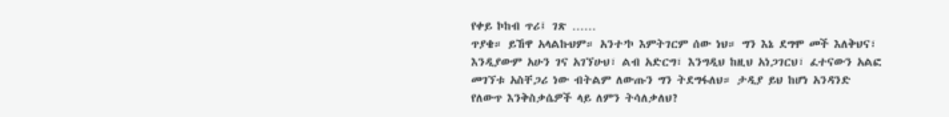የቀይ ኮከብ ጥሪ፤ ገጽ ……
ጥያቄ። ይኸዋ አላልኩህም። አንተ’ኮ እምትገርም ሰው ነህ። ግን እኔ ደግሞ መች እለቅህና፣ እንዲያውም አሁን ገና አገኘሁህ፣ ልብ አድርግ፣ እንግዲህ ከዚህ አነጋገርህ፣ ፈተናውን አልፎ መገኘቱ አስቸጋሪ ነው ብትልም ለውጡን ግን ትደግፋለህ። ታዲያ ይህ ከሆነ አንዳንድ የለውጥ እንቅስቃሴዎች ላይ ለምን ትሳለቃለህ?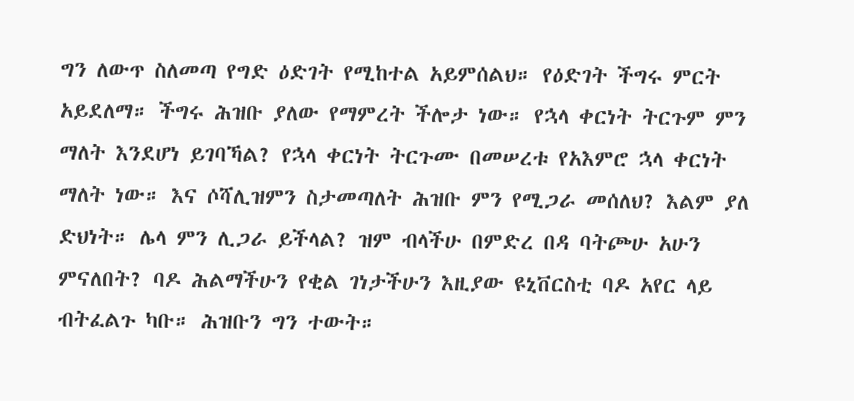ግን ለውጥ ስለመጣ የግድ ዕድገት የሚከተል አይምሰልህ። የዕድገት ችግሩ ምርት አይደለማ። ችግሩ ሕዝቡ ያለው የማምረት ችሎታ ነው። የኋላ ቀርነት ትርጉም ምን ማለት እንደሆነ ይገባኻል? የኋላ ቀርነት ትርጉሙ በመሠረቱ የአእምሮ ኋላ ቀርነት ማለት ነው። እና ሶሻሊዝምን ስታመጣለት ሕዝቡ ምን የሚጋራ መሰለህ? እልም ያለ ድህነት። ሌላ ምን ሊጋራ ይችላል? ዝም ብላችሁ በምድረ በዳ ባትጮሁ አሁን ምናለበት? ባዶ ሕልማችሁን የቂል ገነታችሁን እዚያው ዩኒቨርስቲ ባዶ አየር ላይ ብትፈልጉ ካቡ። ሕዝቡን ግን ተውት።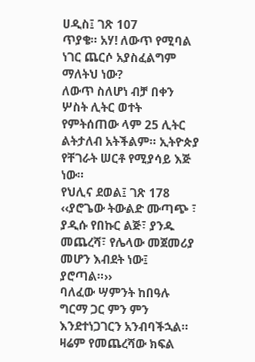ሀዲስ፤ ገጽ 107
ጥያቄ። አሃ! ለውጥ የሚባል ነገር ጨርሶ አያስፈልግም ማለትህ ነው?
ለውጥ ስለሆነ ብቻ በቀን ሦስት ሊትር ወተት የምትሰጠው ላም 25 ሊትር ልትታለብ አትችልም። ኢትዮጵያ የቸገራት ሠርቶ የሚያሳይ እጅ ነው።
የህሊና ደወል፤ ገጽ 178
‹‹ያሮጌው ትውልድ ሙጣጭ ፣ ያዲሱ የበኩር ልጅ፣ ያንዱ መጨረሻ፣ የሌላው መጀመሪያ መሆን እብደት ነው፤ ያሮጣል።››
ባለፈው ሣምንት ከበዓሉ ግርማ ጋር ምን ምን እንደተነጋገርን አንብባችኋል። ዛሬም የመጨረሻው ክፍል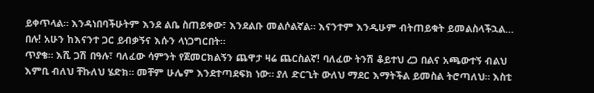ይቀጥላል። እንዳነበባችሁትም እንደ ልቤ ስጠይቀው፣ እንደልቡ መልሶልኛል። እናንተም እንዲሁም ብትጠይቁት ይመልስላችኋል… በሉ! አሁን ከእናንተ ጋር ይብቃኝና እሱን ላነጋግርበት።
ጥያቄ። እሺ ጋሽ በዓሉ፣ ባለፈው ሳምንት የጀመርክልኝን ጨዋታ ዛሬ ጨርስልኛ! ባለፈው ትንሽ ቆይተህ ረጋ በልና አጫውተኝ ብልህ እምቢ ብለህ ቸኩለህ ሄድክ። መቸም ሁሌም እንደተጣደፍክ ነው። ያለ ድርጊት ውለህ ማደር እማትችል ይመስል ትሮጣለህ። እስቲ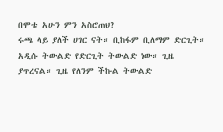በሞቴ አሁን ምን አስሮጠህ?
ሩጫ ላይ ያለች ሀገር ናት። ቢከፋም ቢለማም ድርጊት። አዲሱ ትውልድ የድርጊት ትውልድ ነው። ጊዜ ያጥረናል። ጊዜ የለንም ችኩል ትውልድ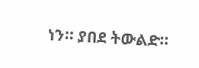ነን። ያበደ ትውልድ።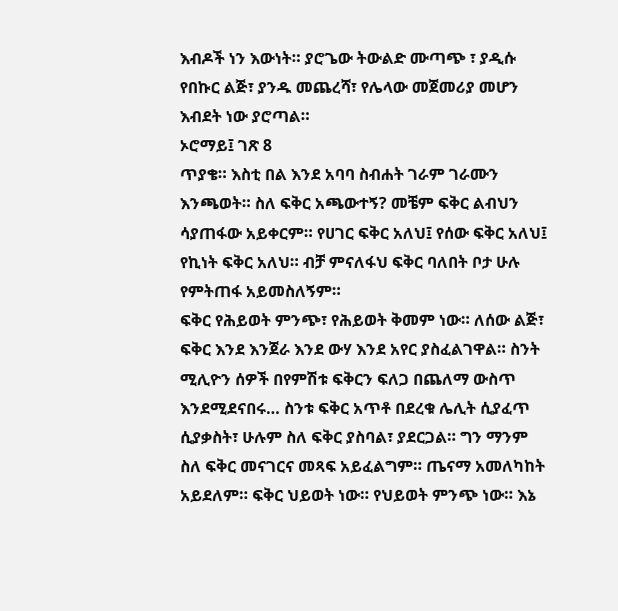እብዶች ነን እውነት። ያሮጌው ትውልድ ሙጣጭ ፣ ያዲሱ የበኩር ልጅ፣ ያንዱ መጨረሻ፣ የሌላው መጀመሪያ መሆን እብደት ነው ያሮጣል።
ኦሮማይ፤ ገጽ 8
ጥያቄ። እስቲ በል እንደ አባባ ስብሐት ገራም ገራሙን እንጫወት። ስለ ፍቅር አጫውተኝ? መቼም ፍቅር ልብህን ሳያጠፋው አይቀርም። የሀገር ፍቅር አለህ፤ የሰው ፍቅር አለህ፤ የኪነት ፍቅር አለህ። ብቻ ምናለፋህ ፍቅር ባለበት ቦታ ሁሉ የምትጠፋ አይመስለኝም።
ፍቅር የሕይወት ምንጭ፣ የሕይወት ቅመም ነው። ለሰው ልጅ፣ ፍቅር እንደ እንጀራ እንደ ውሃ እንደ አየር ያስፈልገዋል። ስንት ሚሊዮን ሰዎች በየምሽቱ ፍቅርን ፍለጋ በጨለማ ውስጥ እንደሚደናበሩ… ስንቱ ፍቅር አጥቶ በደረቁ ሌሊት ሲያፈጥ ሲያቃስት፣ ሁሉም ስለ ፍቅር ያስባል፣ ያደርጋል። ግን ማንም ስለ ፍቅር መናገርና መጻፍ አይፈልግም። ጤናማ አመለካከት አይደለም። ፍቅር ህይወት ነው። የህይወት ምንጭ ነው። እኔ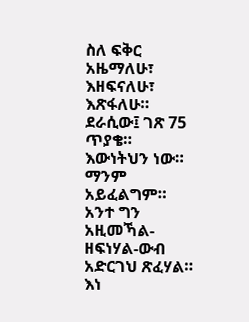ስለ ፍቅር አዜማለሁ፣ እዘፍናለሁ፣ እጽፋለሁ።
ደራሲው፤ ገጽ 75
ጥያቄ። እውነትህን ነው። ማንም አይፈልግም። አንተ ግን አዚመኻል- ዘፍነሃል-ውብ አድርገህ ጽፈሃል። እነ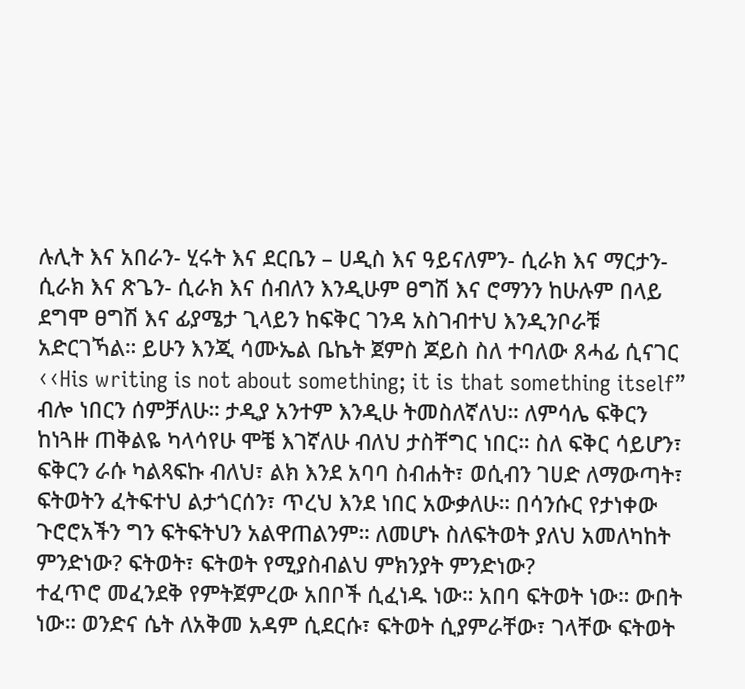ሉሊት እና አበራን- ሂሩት እና ደርቤን – ሀዲስ እና ዓይናለምን- ሲራክ እና ማርታን- ሲራክ እና ጽጌን- ሲራክ እና ሰብለን እንዲሁም ፀግሽ እና ሮማንን ከሁሉም በላይ ደግሞ ፀግሽ እና ፊያሜታ ጊላይን ከፍቅር ገንዳ አስገብተህ እንዲንቦራቹ አድርገኻል። ይሁን እንጂ ሳሙኤል ቤኬት ጀምስ ጆይስ ስለ ተባለው ጸሓፊ ሲናገር ‹‹His writing is not about something; it is that something itself” ብሎ ነበርን ሰምቻለሁ። ታዲያ አንተም እንዲሁ ትመስለኛለህ። ለምሳሌ ፍቅርን ከነጓዙ ጠቅልዬ ካላሳየሁ ሞቼ እገኛለሁ ብለህ ታስቸግር ነበር። ስለ ፍቅር ሳይሆን፣ ፍቅርን ራሱ ካልጻፍኩ ብለህ፣ ልክ እንደ አባባ ስብሐት፣ ወሲብን ገሀድ ለማውጣት፣ ፍትወትን ፈትፍተህ ልታጎርሰን፣ ጥረህ እንደ ነበር አውቃለሁ። በሳንሱር የታነቀው ጉሮሮአችን ግን ፍትፍትህን አልዋጠልንም። ለመሆኑ ስለፍትወት ያለህ አመለካከት ምንድነው? ፍትወት፣ ፍትወት የሚያስብልህ ምክንያት ምንድነው?
ተፈጥሮ መፈንደቅ የምትጀምረው አበቦች ሲፈነዱ ነው። አበባ ፍትወት ነው። ውበት ነው። ወንድና ሴት ለአቅመ አዳም ሲደርሱ፣ ፍትወት ሲያምራቸው፣ ገላቸው ፍትወት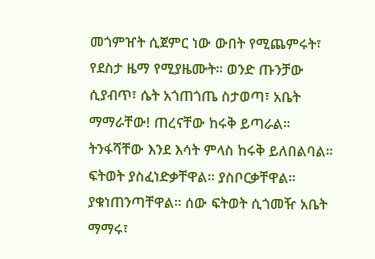መጎምዠት ሲጀምር ነው ውበት የሚጨምሩት፣ የደስታ ዜማ የሚያዜሙት። ወንድ ጡንቻው ሲያብጥ፣ ሴት አጎጠጎጤ ስታወጣ፣ አቤት ማማራቸው! ጠረናቸው ከሩቅ ይጣራል። ትንፋሻቸው እንደ እሳት ምላስ ከሩቅ ይለበልባል። ፍትወት ያስፈነድቃቸዋል። ያስቦርቃቸዋል። ያቁነጠንጣቸዋል። ሰው ፍትወት ሲጎመዥ አቤት ማማሩ፣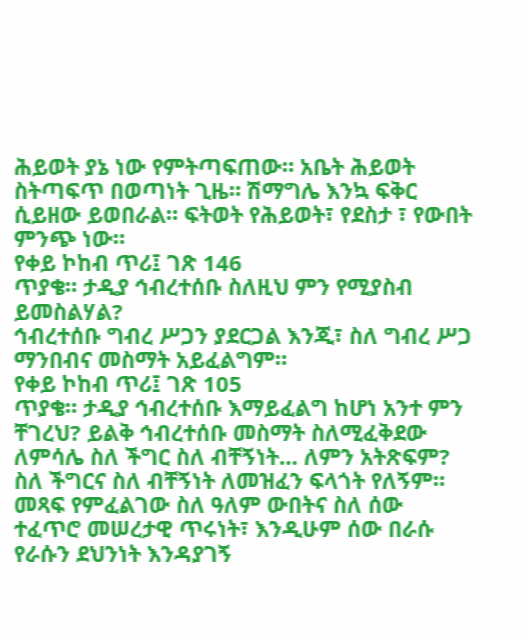ሕይወት ያኔ ነው የምትጣፍጠው። አቤት ሕይወት ስትጣፍጥ በወጣነት ጊዜ። ሽማግሌ እንኳ ፍቅር ሲይዘው ይወበራል። ፍትወት የሕይወት፣ የደስታ ፣ የውበት ምንጭ ነው።
የቀይ ኮከብ ጥሪ፤ ገጽ 146
ጥያቄ። ታዲያ ኅብረተሰቡ ስለዚህ ምን የሚያስብ ይመስልሃል?
ኅብረተሰቡ ግብረ ሥጋን ያደርጋል እንጂ፣ ስለ ግብረ ሥጋ ማንበብና መስማት አይፈልግም።
የቀይ ኮከብ ጥሪ፤ ገጽ 105
ጥያቄ። ታዲያ ኅብረተሰቡ እማይፈልግ ከሆነ አንተ ምን ቸገረህ? ይልቅ ኅብረተሰቡ መስማት ስለሚፈቅደው ለምሳሌ ስለ ችግር ስለ ብቸኝነት… ለምን አትጽፍም?
ስለ ችግርና ስለ ብቸኝነት ለመዝፈን ፍላጎት የለኝም። መጻፍ የምፈልገው ስለ ዓለም ውበትና ስለ ሰው ተፈጥሮ መሠረታዊ ጥሩነት፣ እንዲሁም ሰው በራሱ የራሱን ደህንነት እንዳያገኝ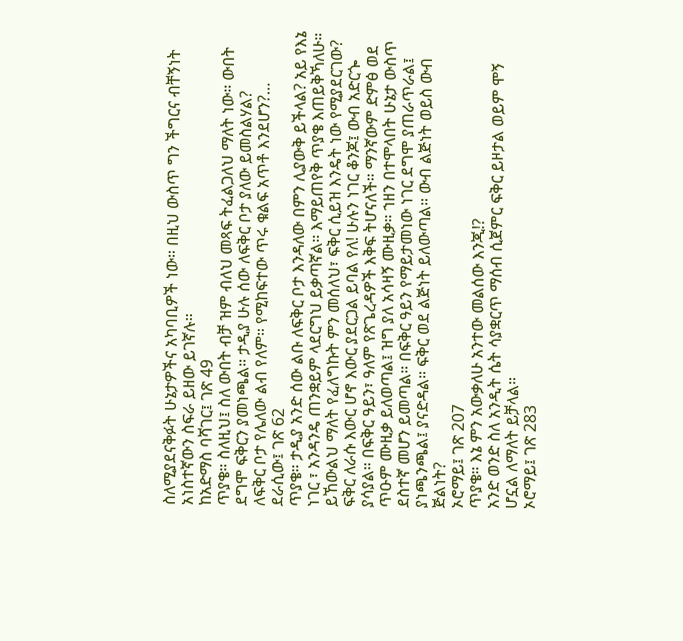ስለሚያደናቅፉት ሁኔታዎችና አካባቢዎች ነው። በዚህ ውስጥ ግን ችግርና ብቸኝነት አነስተኛውን ስፍራ ይዘው ይገኛሉ።
ከአድማስ ባሻገር፤ ገጽ 49
ጥያቄ። ስለዚህ፤ ስለ ውበት ብቻ ዝም ብለህ መጻፍ ትፈልጋለህ ማለት ነው። ውበት ደግሞ ፍቅርን ያመነጫል። ታዲያ ሁሉ ሰው ለፍቅር ቦታ ያለው ይመስልሃል?
ለፍቅር ቦታ የሌለው ልብ የለም። የሚከፍተው ጥሩ ቁልፍ አጥቶ እንደሆን?…
ደራሲው፤ ገጽ 62
ጥያቄ። ታዲያ አንድ ሰው ልቡ ለፍቅር ቦታ እንዳለው በምን ሊያውቅ ይችላል? አይ የእኔ ነገር ፣ አንዳንዴ ጠንቋይም ላደርግህ ይቃጣኛል። እማይጠየቅ ጥያቄ እጠይቅኻለሁ። ይኸውልህ ማለት የፈለግኩት ምን መሰለህ፣ ፍቅር ሲይዝ እንዴት ነው የሚያደርገው?
ፍቅር ለራሱ እውር ሆኖ እውር ያደርጋል ይባል የለ! ሁሉን ነገር ቆንጆ፤ ውብ አድርጐ ያሳያል። በፍቅር ዓይን፣ ዓለም የጽጌረዳዎች እቅፍ ትሆናለች። ማንኛውም ድምፅ ወደ ጥዑም ሙዚቃ ይለወጣል፤ ዝግ ያለ አሳዛኝ ሙዚቃ። ኀዘን በተሞላበት ሁኔታ ውስጥ ደስተኛ መሆን ይመጣል። በፍቅር ዓይን የማይታመነው ነገር ደግሞ ያጠራጥራል፤ ያነጫንጫል፤ ያናድዳል። ፍቅር ወደ ልጅነት ይለውጣል። ውብ ልጅነት ወይስ ውብ ጅልነት?
ኦሮማይ፤ ገጽ 207
ጥያቄ። እኔ ምን አውቃለሁ አንተው መልሰው እንጂ!?
አንድ ወንድ ስለ አንዲት ሴት ሳያቋርጥ ማሰብ ሲጀምር ፍቅር ይዞታል ወይም ሞኝ ሆኗል ለማለት ይቻላል።
ኦሮማይ፤ ገጽ 283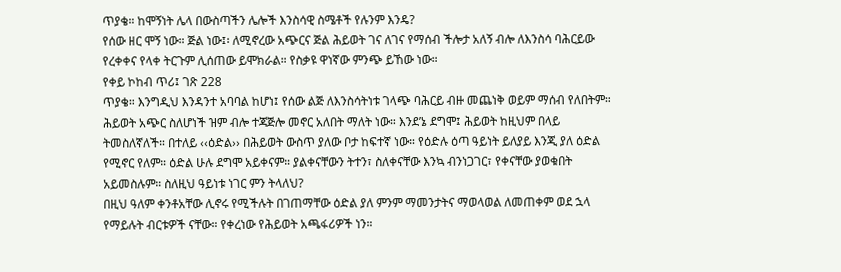ጥያቄ። ከሞኝነት ሌላ በውስጣችን ሌሎች እንስሳዊ ስሜቶች የሉንም እንዴ?
የሰው ዘር ሞኝ ነው። ጅል ነው፤፡ ለሚኖረው አጭርና ጅል ሕይወት ገና ለገና የማሰብ ችሎታ አለኝ ብሎ ለእንስሳ ባሕርይው የረቀቀና የላቀ ትርጉም ሊሰጠው ይሞክራል። የስቃዩ ዋነኛው ምንጭ ይኸው ነው።
የቀይ ኮከብ ጥሪ፤ ገጽ 228
ጥያቄ። እንግዲህ እንዳንተ አባባል ከሆነ፤ የሰው ልጅ ለእንስሳትነቱ ገላጭ ባሕርይ ብዙ መጨነቅ ወይም ማሰብ የለበትም። ሕይወት አጭር ስለሆነች ዝም ብሎ ተጃጅሎ መኖር አለበት ማለት ነው። እንደ’ኔ ደግሞ፤ ሕይወት ከዚህም በላይ ትመስለኛለች። በተለይ ‹‹ዕድል›› በሕይወት ውስጥ ያለው ቦታ ከፍተኛ ነው። የዕድሉ ዕጣ ዓይነት ይለያይ እንጂ ያለ ዕድል የሚኖር የለም። ዕድል ሁሉ ደግሞ አይቀናም። ያልቀናቸውን ትተን፣ ስለቀናቸው እንኳ ብንነጋገር፣ የቀናቸው ያወቁበት አይመስሉም። ስለዚህ ዓይነቱ ነገር ምን ትላለህ?
በዚህ ዓለም ቀንቶአቸው ሊኖሩ የሚችሉት በገጠማቸው ዕድል ያለ ምንም ማመንታትና ማወላወል ለመጠቀም ወደ ኋላ የማይሉት ብርቱዎች ናቸው። የቀረነው የሕይወት አጫፋሪዎች ነን።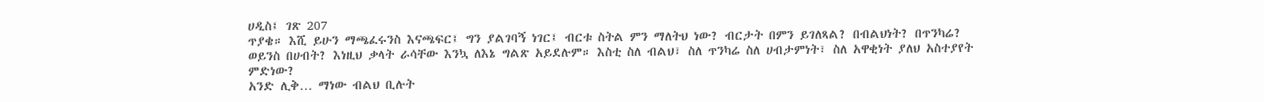ሀዲስ፤ ገጽ 207
ጥያቄ። እሺ ይሁን ማጫፈሩንስ እናጫፍር፤ ግን ያልገባኝ ነገር፤ ብርቱ ስትል ምን ማለትህ ነው? ብርታት በምን ይገለጻል? በብልህነት? በጥንካሬ? ወይንስ በሀብት? እነዚህ ቃላት ራሳቸው እንኳ ለእኔ ግልጽ አይደሉም። እስቲ ስለ ብልህ፣ ስለ ጥንካሬ ስለ ሀብታምነት፣ ስለ አዋቂነት ያለህ አስተያየት ምድነው?
አንድ ሊቅ… ማነው ብልህ ቢሉት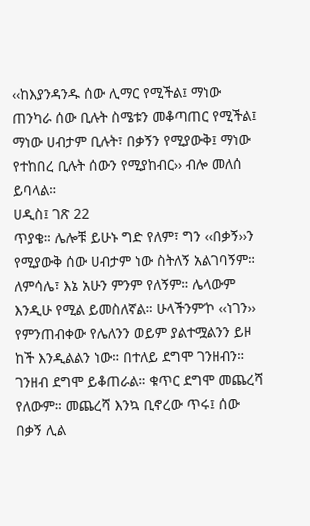‹‹ከእያንዳንዱ ሰው ሊማር የሚችል፤ ማነው ጠንካራ ሰው ቢሉት ስሜቱን መቆጣጠር የሚችል፤ ማነው ሀብታም ቢሉት፣ በቃኝን የሚያውቅ፤ ማነው የተከበረ ቢሉት ሰውን የሚያከብር›› ብሎ መለሰ ይባላል።
ሀዲስ፤ ገጽ 22
ጥያቄ። ሌሎቹ ይሁኑ ግድ የለም፣ ግን ‹‹በቃኝ››ን የሚያውቅ ሰው ሀብታም ነው ስትለኝ አልገባኝም። ለምሳሌ፣ እኔ አሁን ምንም የለኝም። ሌላውም እንዲሁ የሚል ይመስለኛል። ሁላችንም’ኮ ‹‹ነገን›› የምንጠብቀው የሌለንን ወይም ያልተሟልንን ይዞ ከች እንዲልልን ነው። በተለይ ደግሞ ገንዘብን። ገንዘብ ደግሞ ይቆጠራል። ቁጥር ደግሞ መጨረሻ የለውም። መጨረሻ እንኳ ቢኖረው ጥሩ፤ ሰው በቃኝ ሊል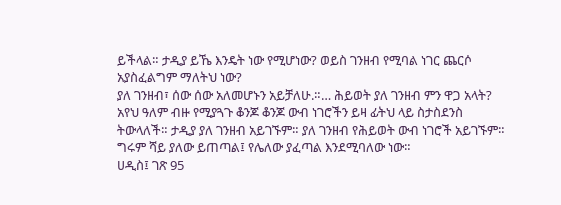ይችላል። ታዲያ ይኼ እንዴት ነው የሚሆነው? ወይስ ገንዘብ የሚባል ነገር ጨርሶ አያስፈልግም ማለትህ ነው?
ያለ ገንዘብ፣ ሰው ሰው አለመሆኑን አይቻለሁ.።… ሕይወት ያለ ገንዘብ ምን ዋጋ አላት? አየህ ዓለም ብዙ የሚያጓጉ ቆንጆ ቆንጆ ውብ ነገሮችን ይዛ ፊትህ ላይ ስታስደንስ ትውላለች። ታዲያ ያለ ገንዘብ አይገኙም። ያለ ገንዘብ የሕይወት ውብ ነገሮች አይገኙም። ግሩም ሻይ ያለው ይጠጣል፤ የሌለው ያፈጣል እንደሚባለው ነው።
ሀዲስ፤ ገጽ 95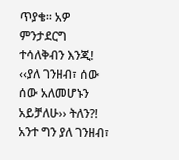ጥያቄ። አዎ ምንታደርግ ተሳለቅብን እንጂ! ‹‹ያለ ገንዘብ፣ ሰው ሰው አለመሆኑን አይቻለሁ›› ትለን?! አንተ ግን ያለ ገንዘብ፣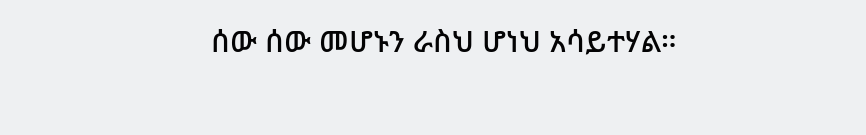ሰው ሰው መሆኑን ራስህ ሆነህ አሳይተሃል።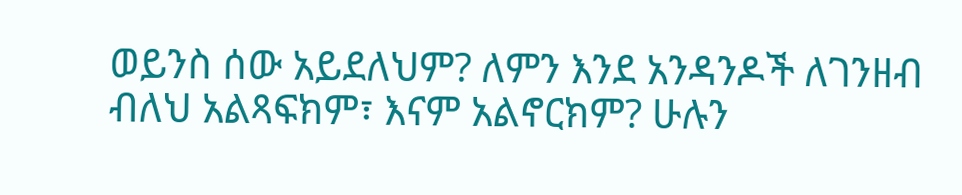ወይንስ ሰው አይደለህም? ለምን እንደ አንዳንዶች ለገንዘብ ብለህ አልጻፍክም፣ እናም አልኖርክም? ሁሉን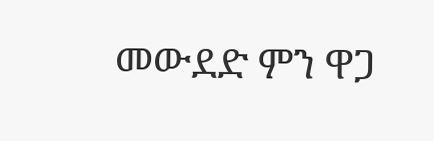መውደድ ምን ዋጋ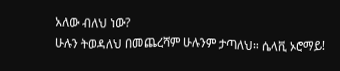አለው ብለህ ነው?
ሁሉን ትወዳለህ በመጨረሻም ሁሉንም ታጣለህ። ሴላቪ ኦሮማይ!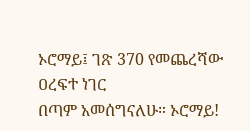ኦሮማይ፤ ገጽ 370 የመጨረሻው ዐረፍተ ነገር
በጣም አመሰግናለሁ። ኦሮማይ!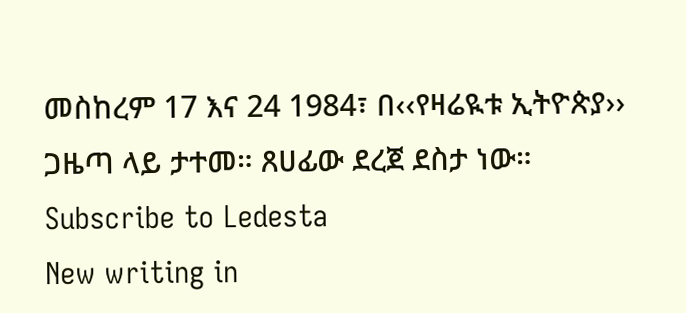መስከረም 17 እና 24 1984፣ በ‹‹የዛሬዪቱ ኢትዮጵያ›› ጋዜጣ ላይ ታተመ። ጸሀፊው ደረጀ ደስታ ነው።
Subscribe to Ledesta
New writing in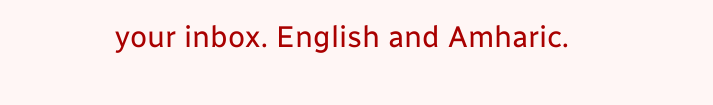your inbox. English and Amharic.